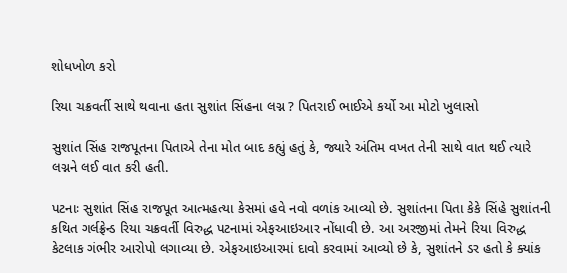શોધખોળ કરો

રિયા ચક્રવર્તી સાથે થવાના હતા સુશાંત સિંહના લગ્ન ? પિતરાઈ ભાઈએ કર્યો આ મોટો ખુલાસો

સુશાંત સિંહ રાજપૂતના પિતાએ તેના મોત બાદ કહ્યું હતું કે, જ્યારે અંતિમ વખત તેની સાથે વાત થઈ ત્યારે લગ્નને લઈ વાત કરી હતી.

પટનાઃ સુશાંત સિંહ રાજપૂત આત્મહત્યા કેસમાં હવે નવો વળાંક આવ્યો છે. સુશાંતના પિતા કેકે સિંહે સુશાંતની કથિત ગર્લફ્રેન્ડ રિયા ચક્રવર્તી વિરુદ્ધ પટનામાં એફઆઇઆર નોંધાવી છે. આ અરજીમાં તેમને રિયા વિરુદ્ધ કેટલાક ગંભીર આરોપો લગાવ્યા છે. એફઆઇઆરમાં દાવો કરવામાં આવ્યો છે કે, સુશાંતને ડર હતો કે ક્યાંક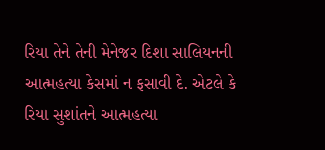રિયા તેને તેની મેનેજર દિશા સાલિયનની આત્મહત્યા કેસમાં ન ફસાવી દે. એટલે કે રિયા સુશાંતને આત્મહત્યા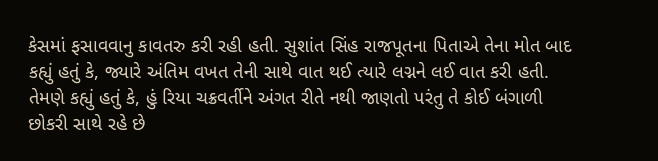કેસમાં ફસાવવાનુ કાવતરુ કરી રહી હતી. સુશાંત સિંહ રાજપૂતના પિતાએ તેના મોત બાદ કહ્યું હતું કે, જ્યારે અંતિમ વખત તેની સાથે વાત થઈ ત્યારે લગ્નને લઈ વાત કરી હતી. તેમણે કહ્યું હતું કે, હું રિયા ચક્રવર્તીને અંગત રીતે નથી જાણતો પરંતુ તે કોઈ બંગાળી છોકરી સાથે રહે છે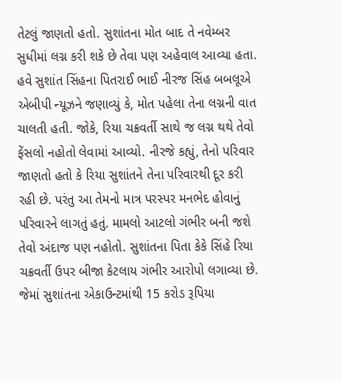તેટલું જાણતો હતો. સુશાંતના મોત બાદ તે નવેમ્બર સુધીમાં લગ્ન કરી શકે છે તેવા પણ અહેવાલ આવ્યા હતા. હવે સુશાંત સિંહના પિતરાઈ ભાઈ નીરજ સિંહ બબલૂએ એબીપી ન્યૂઝને જણાવ્યું કે, મોત પહેલા તેના લગ્નની વાત ચાલતી હતી. જોકે, રિયા ચક્રવર્તી સાથે જ લગ્ન થથે તેવો ફેંસલો નહોતો લેવામાં આવ્યો. નીરજે કહ્યું, તેનો પરિવાર જાણતો હતો કે રિયા સુશાંતને તેના પરિવારથી દૂર કરી રહી છે. પરંતુ આ તેમનો માત્ર પરસ્પર મનભેદ હોવાનું પરિવારને લાગતું હતું. મામલો આટલો ગંભીર બની જશે તેવો અંદાજ પણ નહોતો. સુશાંતના પિતા કેકે સિંહે રિયા ચક્રવર્તી ઉપર બીજા કેટલાય ગંભીર આરોપો લગાવ્યા છે. જેમાં સુશાંતના એકાઉન્ટમાંથી 15 કરોડ રૂપિયા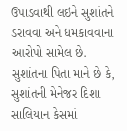ઉપાડવાથી લઇને સુશાંતને ડરાવવા અને ધમકાવવાના આરોપો સામેલ છે. સુશાંતના પિતા માને છે કે, સુશાંતની મેનેજર દિશા સાલિયાન કેસમાં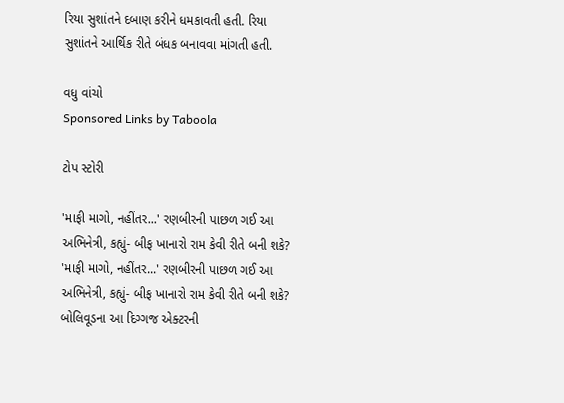રિયા સુશાંતને દબાણ કરીને ધમકાવતી હતી. રિયા સુશાંતને આર્થિક રીતે બંધક બનાવવા માંગતી હતી.

વધુ વાંચો
Sponsored Links by Taboola

ટોપ સ્ટોરી

'માફી માગો, નહીંતર...' રણબીરની પાછળ ગઈ આ અભિનેત્રી, કહ્યું- બીફ ખાનારો રામ કેવી રીતે બની શકે?
'માફી માગો, નહીંતર...' રણબીરની પાછળ ગઈ આ અભિનેત્રી, કહ્યું- બીફ ખાનારો રામ કેવી રીતે બની શકે?
બોલિવૂડના આ દિગ્ગજ એક્ટરની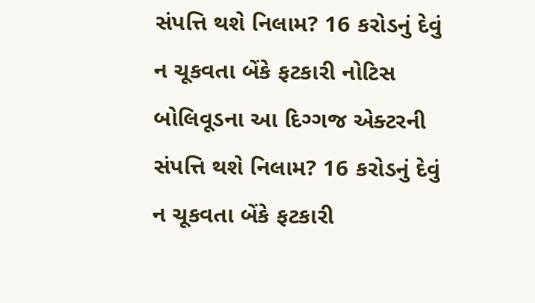સંપત્તિ થશે નિલામ? 16 કરોડનું દેવું ન ચૂકવતા બેંકે ફટકારી નોટિસ
બોલિવૂડના આ દિગ્ગજ એક્ટરની સંપત્તિ થશે નિલામ? 16 કરોડનું દેવું ન ચૂકવતા બેંકે ફટકારી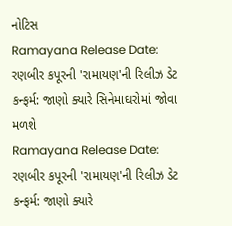નોટિસ
Ramayana Release Date: રણબીર કપૂરની 'રામાયણ'ની રિલીઝ ડેટ કન્ફર્મ: જાણો ક્યારે સિનેમાઘરોમાં જોવા મળશે
Ramayana Release Date: રણબીર કપૂરની 'રામાયણ'ની રિલીઝ ડેટ કન્ફર્મ: જાણો ક્યારે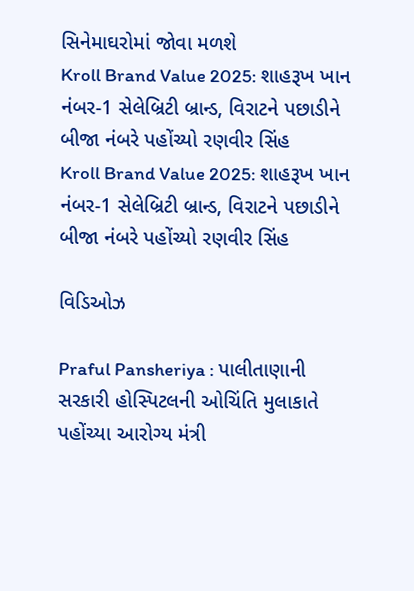સિનેમાઘરોમાં જોવા મળશે
Kroll Brand Value 2025: શાહરૂખ ખાન નંબર-1 સેલેબ્રિટી બ્રાન્ડ, વિરાટને પછાડીને બીજા નંબરે પહોંચ્યો રણવીર સિંહ
Kroll Brand Value 2025: શાહરૂખ ખાન નંબર-1 સેલેબ્રિટી બ્રાન્ડ, વિરાટને પછાડીને બીજા નંબરે પહોંચ્યો રણવીર સિંહ

વિડિઓઝ

Praful Pansheriya : પાલીતાણાની સરકારી હોસ્પિટલની ઓચિંતિ મુલાકાતે પહોંચ્યા આરોગ્ય મંત્રી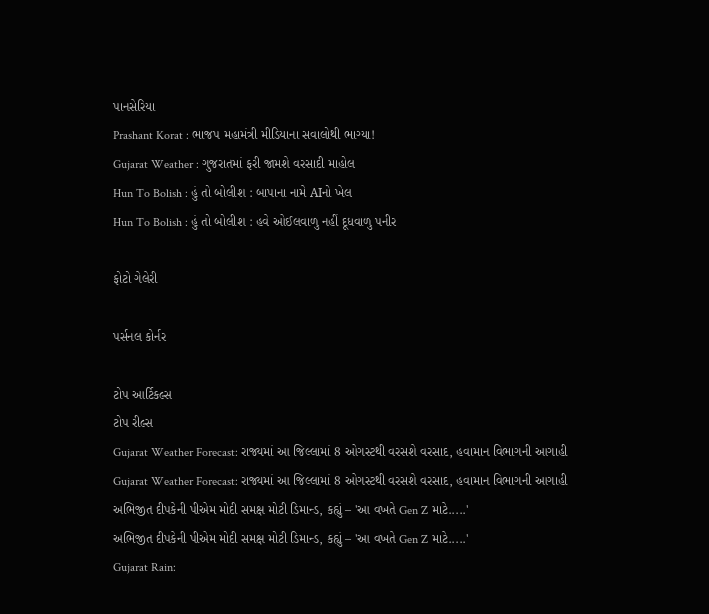પાનસેરિયા
Prashant Korat : ભાજપ મહામંત્રી મીડિયાના સવાલોથી ભાગ્યા!
Gujarat Weather : ગુજરાતમાં ફરી જામશે વરસાદી માહોલ
Hun To Bolish : હું તો બોલીશ : બાપાના નામે AIનો ખેલ
Hun To Bolish : હું તો બોલીશ : હવે ઓઈલવાળુ નહીં દૂધવાળુ પનીર

ફોટો ગેલેરી

પર્સનલ કોર્નર

ટોપ આર્ટિકલ્સ
ટોપ રીલ્સ
Gujarat Weather Forecast: રાજ્યમાં આ જિલ્લામાં 8 ઓગસ્ટથી વરસશે વરસાદ, હવામાન વિભાગની આગાહી
Gujarat Weather Forecast: રાજ્યમાં આ જિલ્લામાં 8 ઓગસ્ટથી વરસશે વરસાદ, હવામાન વિભાગની આગાહી
અભિજીત દીપકેની પીએમ મોદી સમક્ષ મોટી ડિમાન્ડ, કહ્યું – 'આ વખતે Gen Z માટે.....'
અભિજીત દીપકેની પીએમ મોદી સમક્ષ મોટી ડિમાન્ડ, કહ્યું – 'આ વખતે Gen Z માટે.....'
Gujarat Rain: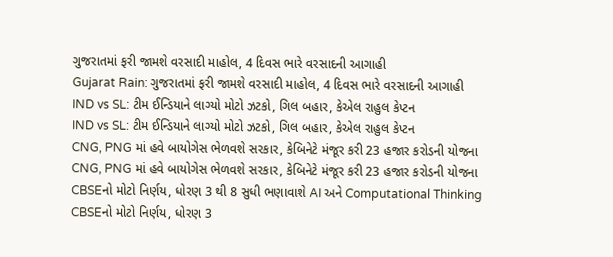ગુજરાતમાં ફરી જામશે વરસાદી માહોલ, 4 દિવસ ભારે વરસાદની આગાહી
Gujarat Rain: ગુજરાતમાં ફરી જામશે વરસાદી માહોલ, 4 દિવસ ભારે વરસાદની આગાહી
IND vs SL: ટીમ ઈન્ડિયાને લાગ્યો મોટો ઝટકો, ગિલ બહાર, કેએલ રાહુલ કેપ્ટન
IND vs SL: ટીમ ઈન્ડિયાને લાગ્યો મોટો ઝટકો, ગિલ બહાર, કેએલ રાહુલ કેપ્ટન
CNG, PNG માં હવે બાયોગેસ ભેળવશે સરકાર, કેબિનેટે મંજૂર કરી 23 હજાર કરોડની યોજના
CNG, PNG માં હવે બાયોગેસ ભેળવશે સરકાર, કેબિનેટે મંજૂર કરી 23 હજાર કરોડની યોજના
CBSEનો મોટો નિર્ણય, ધોરણ 3 થી 8 સુધી ભણાવાશે AI અને Computational Thinking
CBSEનો મોટો નિર્ણય, ધોરણ 3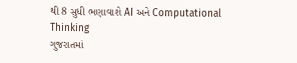થી 8 સુધી ભણાવાશે AI અને Computational Thinking
ગુજરાતમાં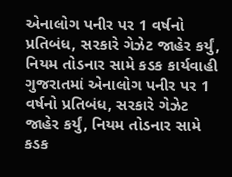એનાલોગ પનીર પર 1 વર્ષનો પ્રતિબંધ, સરકારે ગેઝેટ જાહેર કર્યું, નિયમ તોડનાર સામે કડક કાર્યવાહી
ગુજરાતમાં એનાલોગ પનીર પર 1 વર્ષનો પ્રતિબંધ, સરકારે ગેઝેટ જાહેર કર્યું, નિયમ તોડનાર સામે કડક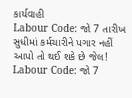કાર્યવાહી
Labour Code: જો 7 તારીખ સુધીમાં કર્મચારીને પગાર નહીં આપો તો થઈ શકે છે જેલ!
Labour Code: જો 7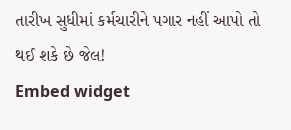તારીખ સુધીમાં કર્મચારીને પગાર નહીં આપો તો થઈ શકે છે જેલ!
Embed widget